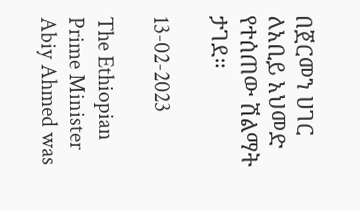በጀርመን ሀገር ለአቢይ አህመድ የተሰጠው ሽልማት ታገደ።

13-02-2023

The Ethiopian Prime Minister Abiy Ahmed was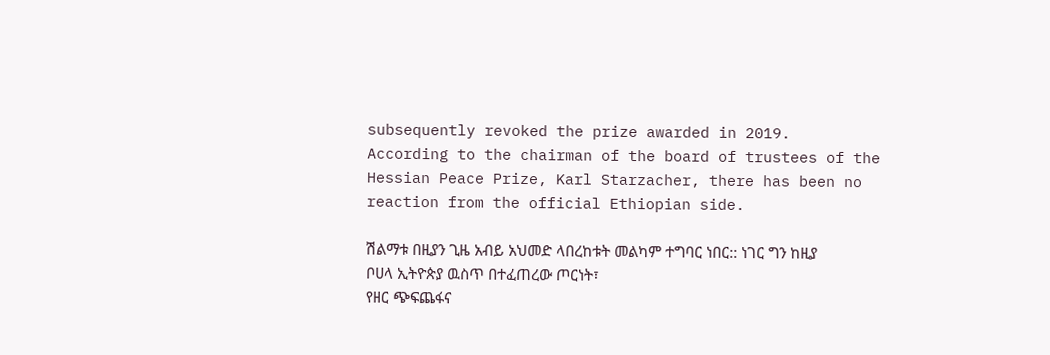subsequently revoked the prize awarded in 2019.
According to the chairman of the board of trustees of the Hessian Peace Prize, Karl Starzacher, there has been no reaction from the official Ethiopian side.

ሽልማቱ በዚያን ጊዜ አብይ አህመድ ላበረከቱት መልካም ተግባር ነበር:: ነገር ግን ከዚያ ቦሀላ ኢትዮጵያ ዉስጥ በተፈጠረው ጦርነት፣
የዘር ጭፍጨፋና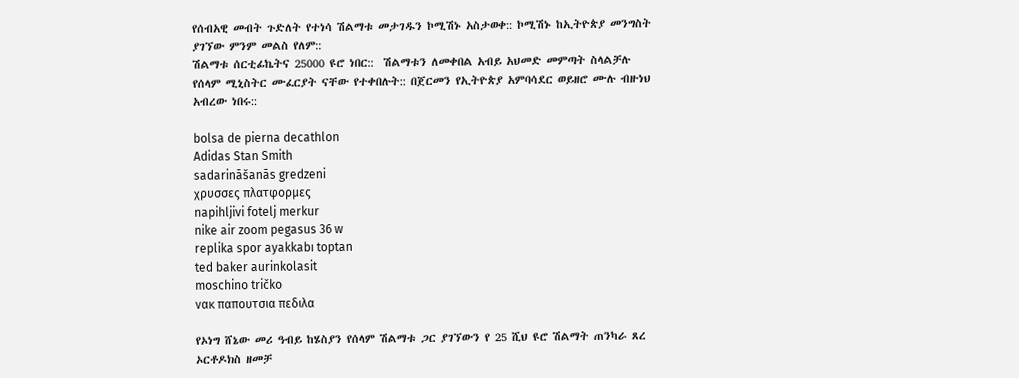የሰብአዊ መብት ጉድለት የተነሳ ሽልማቱ መታገዱን ኮሚሽኑ አስታወቀ:: ኮሚሽኑ ከኢትዮጵያ መንግስት ያገኘው ምንም መልስ የለም::
ሽልማቱ ሰርቲፊኬትና 25000 ዩሮ ነበር::  ሽልማቱን ለመቀበል አብይ አህመድ መምጣት ስላልቻሉ የሰላም ሚኒስትር ሙፈርያት ናቸው የተቀበሉት:: በጀርመን የኢትዮጵያ አምባሳደር ወይዘሮ ሙሉ ብዙነህ አብረው ነበሩ::

bolsa de pierna decathlon
Adidas Stan Smith
sadarināšanās gredzeni
χρυσσες πλατφορμες
napihljivi fotelj merkur
nike air zoom pegasus 36 w
replika spor ayakkabı toptan
ted baker aurinkolasit
moschino tričko
νακ παπουτσια πεδιλα

የኦነግ ሸኔው መሪ ዓብይ ከሄስያን የሰላም ሽልማቱ ጋር ያገኘውን የ 25 ሺህ ዩሮ ሽልማት ጠንካራ ጸረ ኦርቶዶክስ ዘመቻ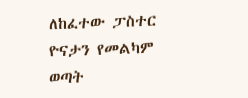ለከፈተው ፓስተር ዮናታን የመልካም ወጣት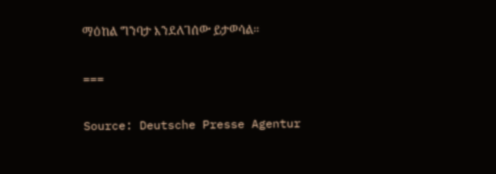ማዕከል ግንባታ እንደለገሰው ይታወሳል።

===

Source: Deutsche Presse Agentur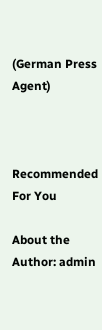(German Press Agent)



Recommended For You

About the Author: admin